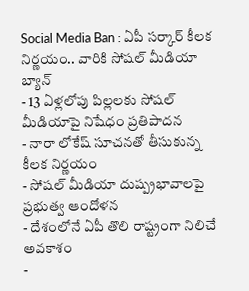Social Media Ban : ఏపీ సర్కార్ కీలక నిర్ణయం.. వారికి సోషల్ మీడియా బ్యాన్
- 13 ఏళ్లలోపు పిల్లలకు సోషల్ మీడియాపై నిషేధం ప్రతిపాదన
- నారా లోకేష్ సూచనతో తీసుకున్న కీలక నిర్ణయం
- సోషల్ మీడియా దుష్ప్రభావాలపై ప్రభుత్వ ఆందోళన
- దేశంలోనే ఏపీ తొలి రాష్ట్రంగా నిలిచే అవకాశం
-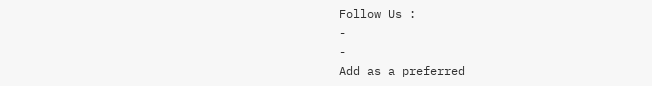Follow Us :
-
-
Add as a preferred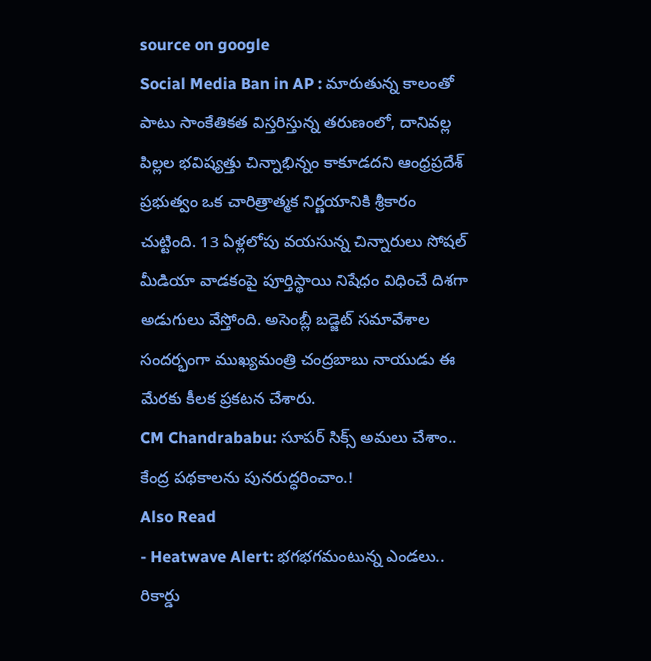source on google
Social Media Ban in AP : మారుతున్న కాలంతో పాటు సాంకేతికత విస్తరిస్తున్న తరుణంలో, దానివల్ల పిల్లల భవిష్యత్తు చిన్నాభిన్నం కాకూడదని ఆంధ్రప్రదేశ్ ప్రభుత్వం ఒక చారిత్రాత్మక నిర్ణయానికి శ్రీకారం చుట్టింది. 13 ఏళ్లలోపు వయసున్న చిన్నారులు సోషల్ మీడియా వాడకంపై పూర్తిస్థాయి నిషేధం విధించే దిశగా అడుగులు వేస్తోంది. అసెంబ్లీ బడ్జెట్ సమావేశాల సందర్భంగా ముఖ్యమంత్రి చంద్రబాబు నాయుడు ఈ మేరకు కీలక ప్రకటన చేశారు.
CM Chandrababu: సూపర్ సిక్స్ అమలు చేశాం.. కేంద్ర పథకాలను పునరుద్ధరించాం.!
Also Read
- Heatwave Alert: భగభగమంటున్న ఎండలు.. రికార్డు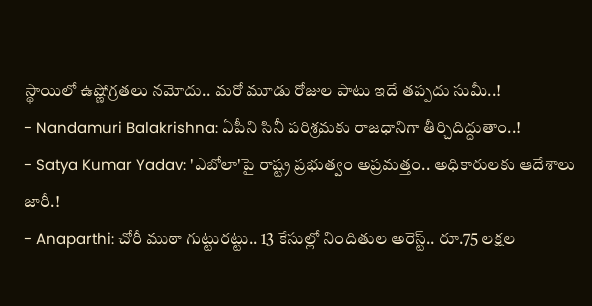స్థాయిలో ఉష్ణోగ్రతలు నమోదు.. మరో మూడు రోజుల పాటు ఇదే తప్పదు సుమీ..!
- Nandamuri Balakrishna: ఏపీని సినీ పరిశ్రమకు రాజధానిగా తీర్చిదిద్దుతాం..!
- Satya Kumar Yadav: 'ఎబోలా'పై రాష్ట్ర ప్రభుత్వం అప్రమత్తం.. అధికారులకు ఆదేశాలు జారీ.!
- Anaparthi: చోరీ ముఠా గుట్టురట్టు.. 13 కేసుల్లో నిందితుల అరెస్ట్.. రూ.75 లక్షల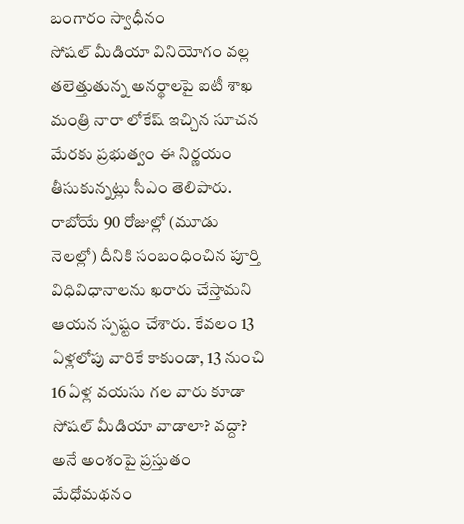బంగారం స్వాధీనం
సోషల్ మీడియా వినియోగం వల్ల తలెత్తుతున్న అనర్థాలపై ఐటీ శాఖ మంత్రి నారా లోకేష్ ఇచ్చిన సూచన మేరకు ప్రభుత్వం ఈ నిర్ణయం తీసుకున్నట్లు సీఎం తెలిపారు. రాబోయే 90 రోజుల్లో (మూడు నెలల్లో) దీనికి సంబంధించిన పూర్తి విధివిధానాలను ఖరారు చేస్తామని ఆయన స్పష్టం చేశారు. కేవలం 13 ఏళ్లలోపు వారికే కాకుండా, 13 నుంచి 16 ఏళ్ల వయసు గల వారు కూడా సోషల్ మీడియా వాడాలా? వద్దా? అనే అంశంపై ప్రస్తుతం మేధోమథనం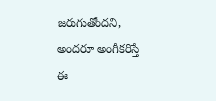జరుగుతోందని, అందరూ అంగీకరిస్తే ఈ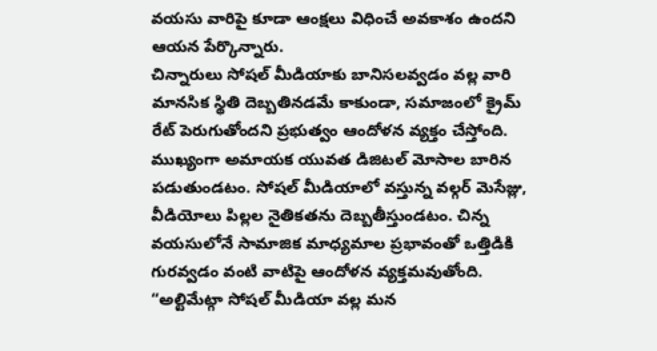వయసు వారిపై కూడా ఆంక్షలు విధించే అవకాశం ఉందని ఆయన పేర్కొన్నారు.
చిన్నారులు సోషల్ మీడియాకు బానిసలవ్వడం వల్ల వారి మానసిక స్థితి దెబ్బతినడమే కాకుండా, సమాజంలో క్రైమ్ రేట్ పెరుగుతోందని ప్రభుత్వం ఆందోళన వ్యక్తం చేస్తోంది. ముఖ్యంగా అమాయక యువత డిజిటల్ మోసాల బారిన పడుతుండటం. సోషల్ మీడియాలో వస్తున్న వల్గర్ మెసేజ్లు, వీడియోలు పిల్లల నైతికతను దెబ్బతీస్తుండటం. చిన్న వయసులోనే సామాజిక మాధ్యమాల ప్రభావంతో ఒత్తిడికి గురవ్వడం వంటి వాటిపై ఆందోళన వ్యక్తమవుతోంది.
“అల్టిమేట్గా సోషల్ మీడియా వల్ల మన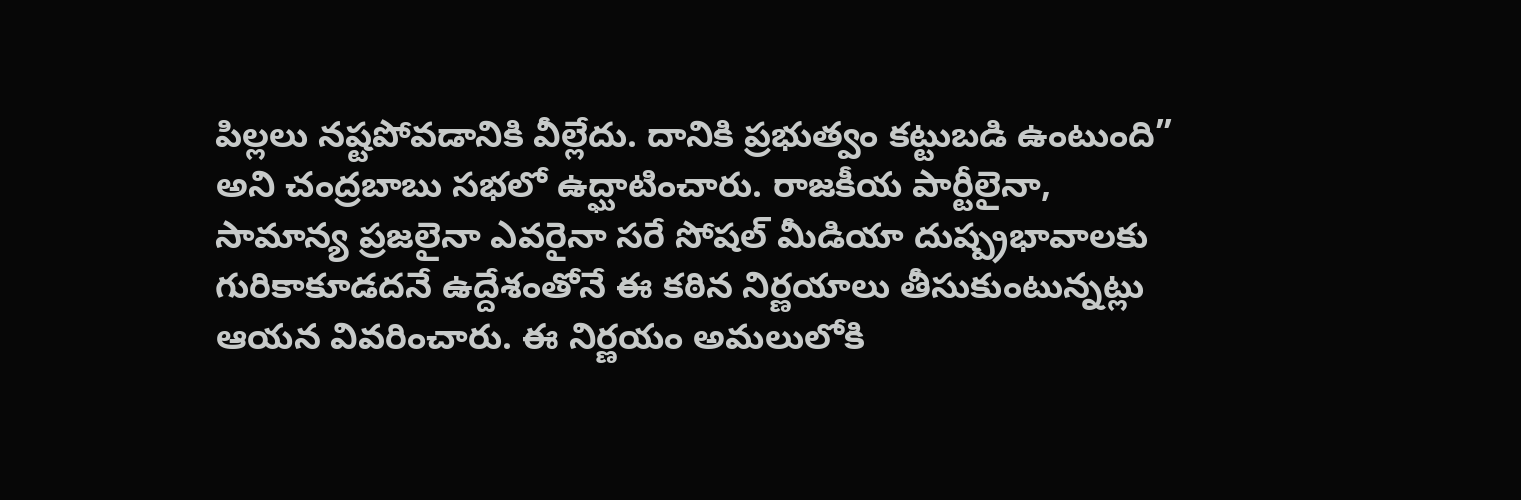పిల్లలు నష్టపోవడానికి వీల్లేదు. దానికి ప్రభుత్వం కట్టుబడి ఉంటుంది” అని చంద్రబాబు సభలో ఉద్ఘాటించారు. రాజకీయ పార్టీలైనా, సామాన్య ప్రజలైనా ఎవరైనా సరే సోషల్ మీడియా దుష్ప్రభావాలకు గురికాకూడదనే ఉద్దేశంతోనే ఈ కఠిన నిర్ణయాలు తీసుకుంటున్నట్లు ఆయన వివరించారు. ఈ నిర్ణయం అమలులోకి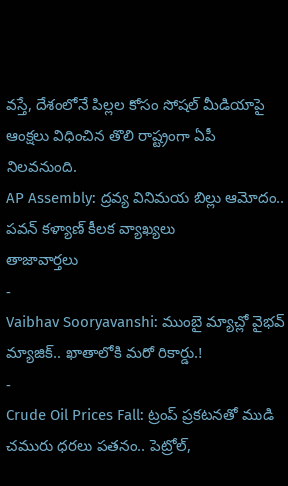వస్తే, దేశంలోనే పిల్లల కోసం సోషల్ మీడియాపై ఆంక్షలు విధించిన తొలి రాష్ట్రంగా ఏపీ నిలవనుంది.
AP Assembly: ద్రవ్య వినిమయ బిల్లు ఆమోదం.. పవన్ కళ్యాణ్ కీలక వ్యాఖ్యలు
తాజావార్తలు
-
Vaibhav Sooryavanshi: ముంబై మ్యాచ్లో వైభవ్ మ్యాజిక్.. ఖాతాలోకి మరో రికార్డు.!
-
Crude Oil Prices Fall: ట్రంప్ ప్రకటనతో ముడి చమురు ధరలు పతనం.. పెట్రోల్,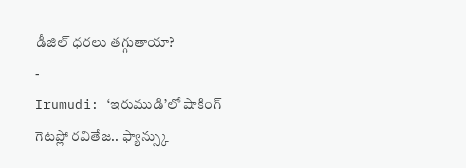డీజిల్ ధరలు తగ్గుతాయా?
-
Irumudi: ‘ఇరుముడి’లో షాకింగ్ గెటప్లో రవితేజ.. ఫ్యాన్స్కు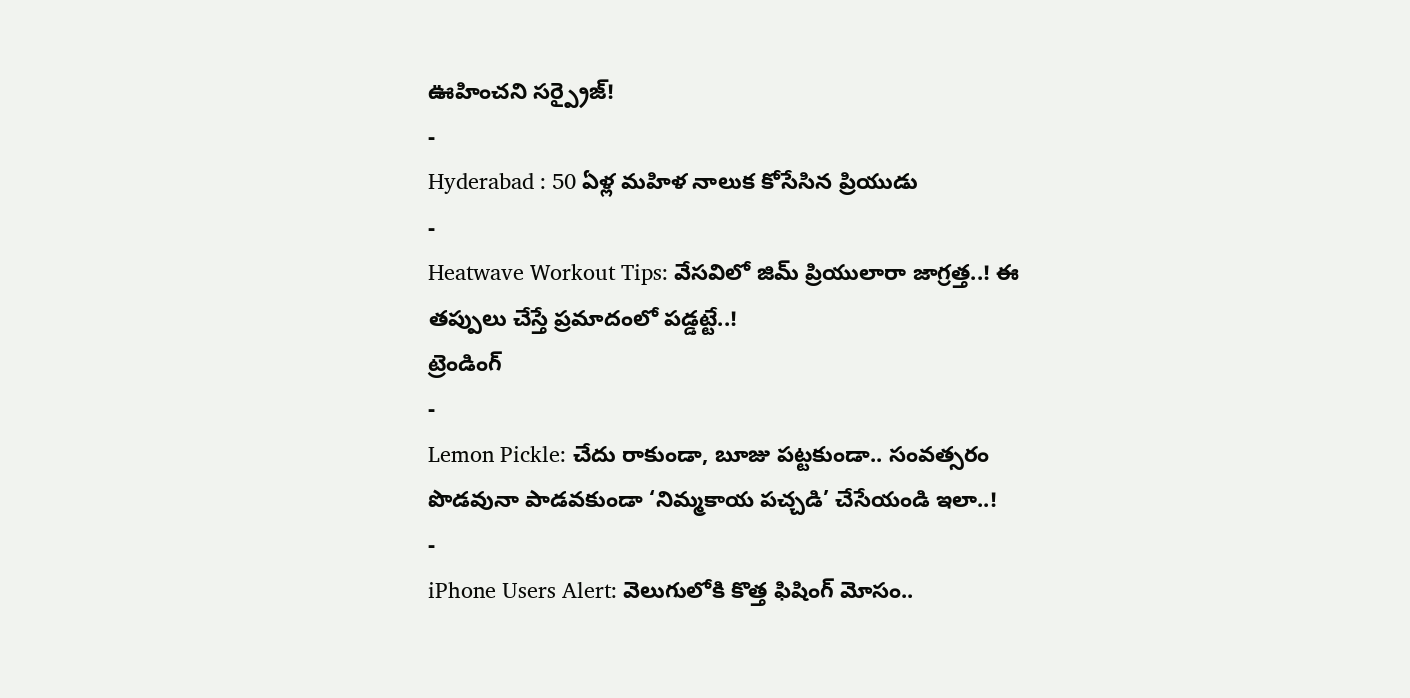ఊహించని సర్ప్రైజ్!
-
Hyderabad : 50 ఏళ్ల మహిళ నాలుక కోసేసిన ప్రియుడు
-
Heatwave Workout Tips: వేసవిలో జిమ్ ప్రియులారా జాగ్రత్త..! ఈ తప్పులు చేస్తే ప్రమాదంలో పడ్డట్టే..!
ట్రెండింగ్
-
Lemon Pickle: చేదు రాకుండా, బూజు పట్టకుండా.. సంవత్సరం పొడవునా పాడవకుండా ‘నిమ్మకాయ పచ్చడి’ చేసేయండి ఇలా..!
-
iPhone Users Alert: వెలుగులోకి కొత్త ఫిషింగ్ మోసం..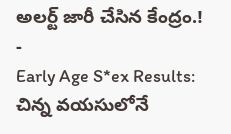అలర్ట్ జారీ చేసిన కేంద్రం.!
-
Early Age S*ex Results: చిన్న వయసులోనే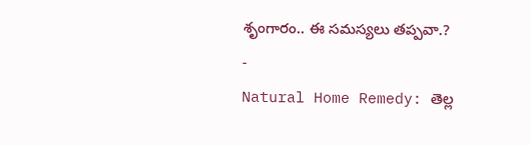శృంగారం.. ఈ సమస్యలు తప్పవా.?
-
Natural Home Remedy: తెల్ల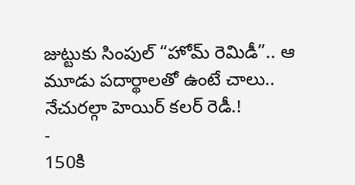జుట్టుకు సింపుల్ “హోమ్ రెమిడీ”.. ఆ మూడు పదార్థాలతో ఉంటే చాలు.. నేచురల్గా హెయిర్ కలర్ రెడీ.!
-
150కి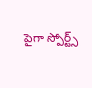పైగా స్పోర్ట్స్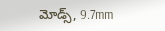మోడ్స్, 9.7mm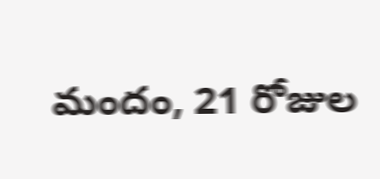మందం, 21 రోజుల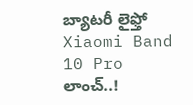బ్యాటరీ లైఫ్తో Xiaomi Band 10 Pro లాంచ్..!